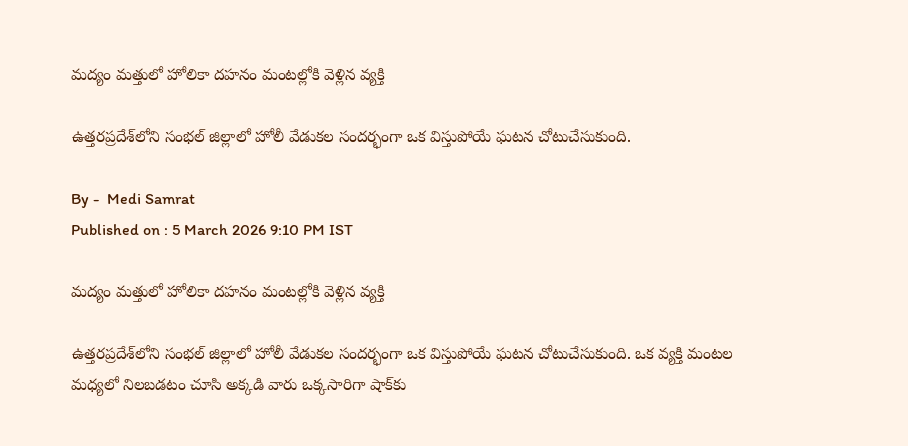మద్యం మత్తులో హోలికా దహనం మంటల్లోకి వెళ్లిన వ్యక్తి

ఉత్తరప్రదేశ్‌లోని సంభల్ జిల్లాలో హోలీ వేడుకల సందర్భంగా ఒక విస్తుపోయే ఘటన చోటుచేసుకుంది.

By -  Medi Samrat
Published on : 5 March 2026 9:10 PM IST

మద్యం మత్తులో హోలికా దహనం మంటల్లోకి వెళ్లిన వ్యక్తి

ఉత్తరప్రదేశ్‌లోని సంభల్ జిల్లాలో హోలీ వేడుకల సందర్భంగా ఒక విస్తుపోయే ఘటన చోటుచేసుకుంది. ఒక వ్యక్తి మంటల మధ్యలో నిలబడటం చూసి అక్కడి వారు ఒక్కసారిగా షాక్‌కు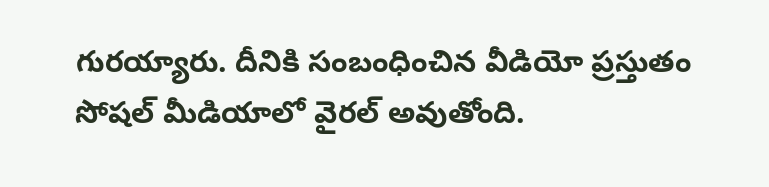గురయ్యారు. దీనికి సంబంధించిన వీడియో ప్రస్తుతం సోషల్ మీడియాలో వైరల్ అవుతోంది.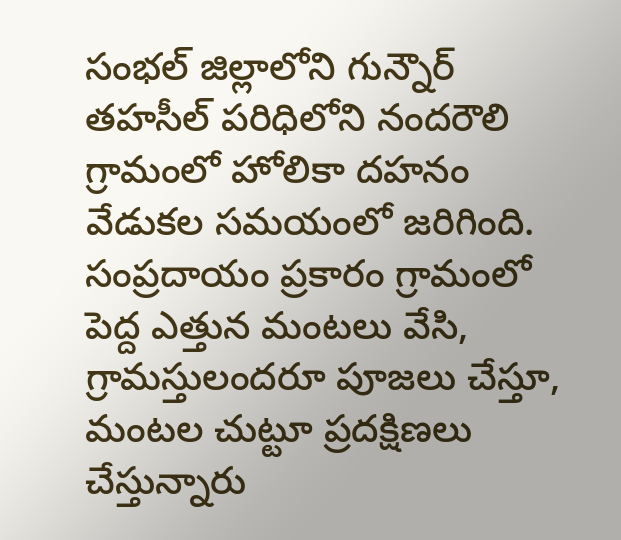సంభల్ జిల్లాలోని గున్నౌర్ తహసీల్ పరిధిలోని నందరౌలి గ్రామంలో హోలికా దహనం వేడుకల సమయంలో జరిగింది. సంప్రదాయం ప్రకారం గ్రామంలో పెద్ద ఎత్తున మంటలు వేసి, గ్రామస్తులందరూ పూజలు చేస్తూ, మంటల చుట్టూ ప్రదక్షిణలు చేస్తున్నారు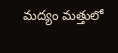మద్యం మత్తులో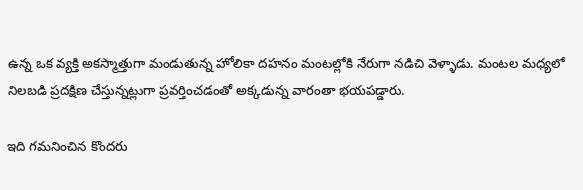ఉన్న ఒక వ్యక్తి అకస్మాత్తుగా మండుతున్న హోలికా దహనం మంటల్లోకి నేరుగా నడిచి వెళ్ళాడు. మంటల మధ్యలో నిలబడి ప్రదక్షిణ చేస్తున్నట్లుగా ప్రవర్తించడంతో అక్కడున్న వారంతా భయపడ్డారు.

ఇది గమనించిన కొందరు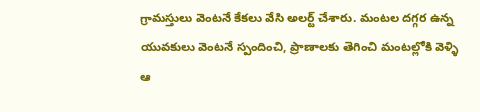గ్రామస్తులు వెంటనే కేకలు వేసి అలర్ట్ చేశారు. మంటల దగ్గర ఉన్న యువకులు వెంటనే స్పందించి, ప్రాణాలకు తెగించి మంటల్లోకి వెళ్ళి ఆ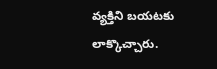వ్యక్తిని బయటకు లాక్కొచ్చారు.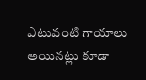ఎటువంటి గాయాలు అయినట్లు కూడా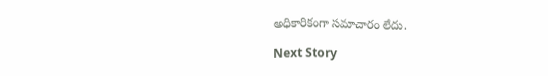అధికారికంగా సమాచారం లేదు.

Next Story